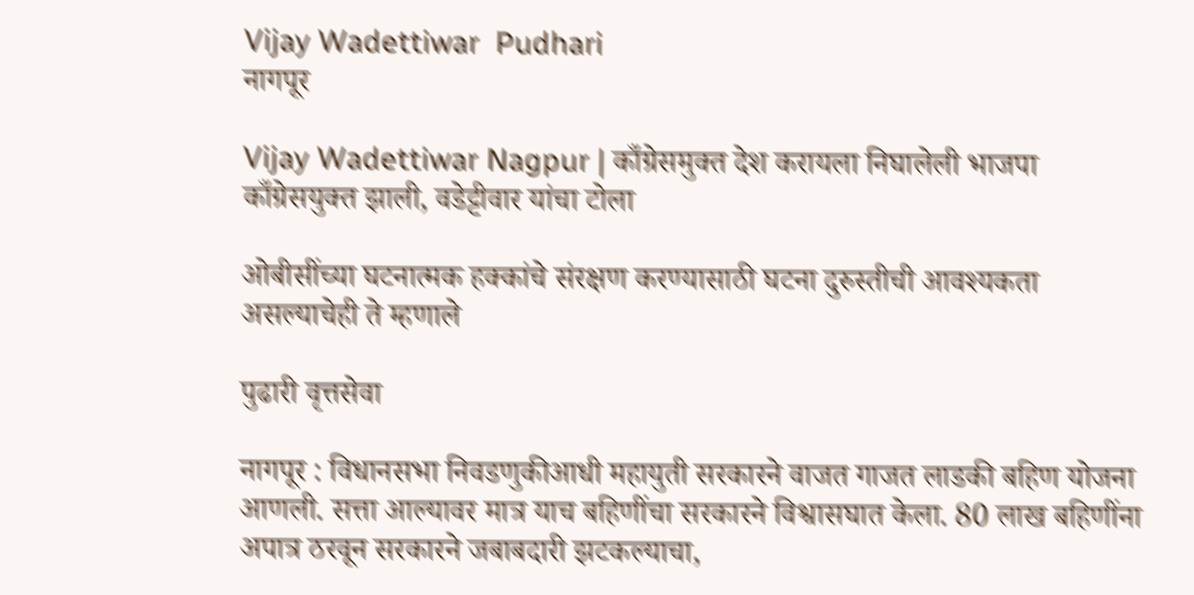Vijay Wadettiwar  Pudhari
नागपूर

Vijay Wadettiwar Nagpur | काँग्रेसमुक्त देश करायला निघालेली भाजपा काँग्रेसयुक्त झाली, वडेट्टीवार यांचा टोला

ओबीसींच्या घटनात्मक हक्कांचे संरक्षण करण्यासाठी घटना दुरुस्तीची आवश्यकता असल्याचेही ते म्हणाले

पुढारी वृत्तसेवा

नागपूर : विधानसभा निवडणुकीआधी महायुती सरकारने वाजत गाजत लाडकी बहिण योजना आणली. सत्ता आल्यावर मात्र याच बहिणींचा सरकारने विश्वासघात केला. 80 लाख बहिणींना अपात्र ठरवून सरकारने जबाबदारी झटकल्याचा,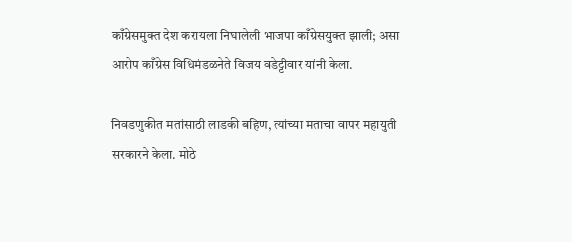काँग्रेसमुक्त देश करायला निघालेली भाजपा काँग्रेसयुक्त झाली; असा आरोप काँग्रेस विधिमंडळनेते विजय वडेट्टीवार यांनी केला.

निवडणुकीत मतांसाठी लाडकी बहिण, त्यांच्या मताचा वापर महायुती सरकारने केला. मोठे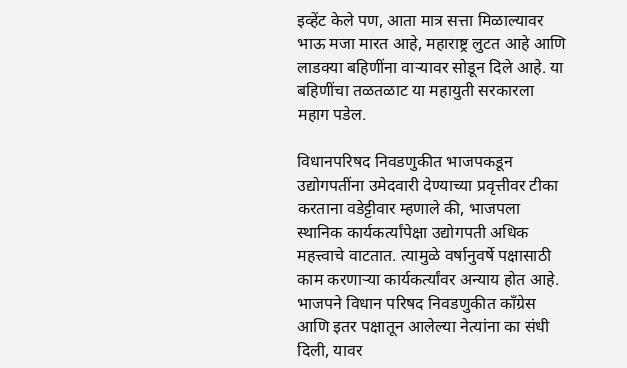इव्हेंट केले पण, आता मात्र सत्ता मिळाल्यावर भाऊ मजा मारत आहे, महाराष्ट्र लुटत आहे आणि लाडक्या बहिणींना वाऱ्यावर सोडून दिले आहे. या बहिणींचा तळतळाट या महायुती सरकारला महाग पडेल.

विधानपरिषद निवडणुकीत भाजपकडून उद्योगपतींना उमेदवारी देण्याच्या प्रवृत्तीवर टीका करताना वडेट्टीवार म्हणाले की, भाजपला स्थानिक कार्यकर्त्यांपेक्षा उद्योगपती अधिक महत्त्वाचे वाटतात. त्यामुळे वर्षानुवर्षे पक्षासाठी काम करणाऱ्या कार्यकर्त्यांवर अन्याय होत आहे. भाजपने विधान परिषद निवडणुकीत काँग्रेस आणि इतर पक्षातून आलेल्या नेत्यांना का संधी दिली, यावर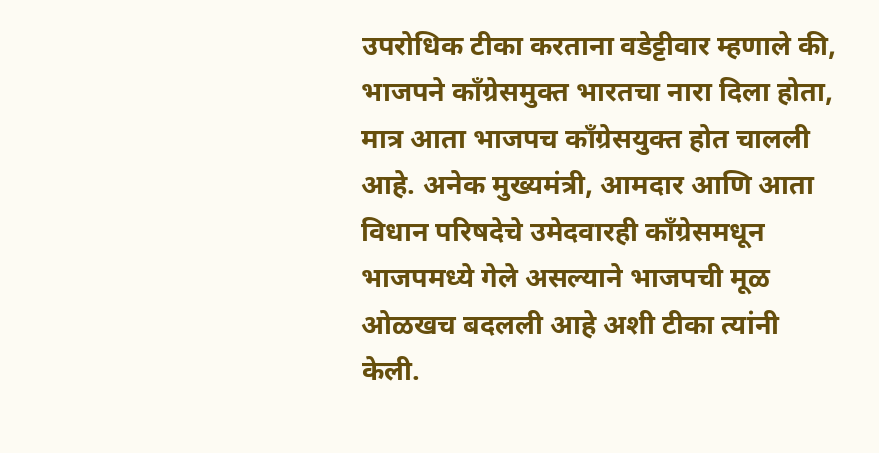उपरोधिक टीका करताना वडेट्टीवार म्हणाले की, भाजपने काँग्रेसमुक्त भारतचा नारा दिला होता, मात्र आता भाजपच काँग्रेसयुक्त होत चालली आहे. अनेक मुख्यमंत्री, आमदार आणि आता विधान परिषदेचे उमेदवारही काँग्रेसमधून भाजपमध्ये गेले असल्याने भाजपची मूळ ओळखच बदलली आहे अशी टीका त्यांनी केली.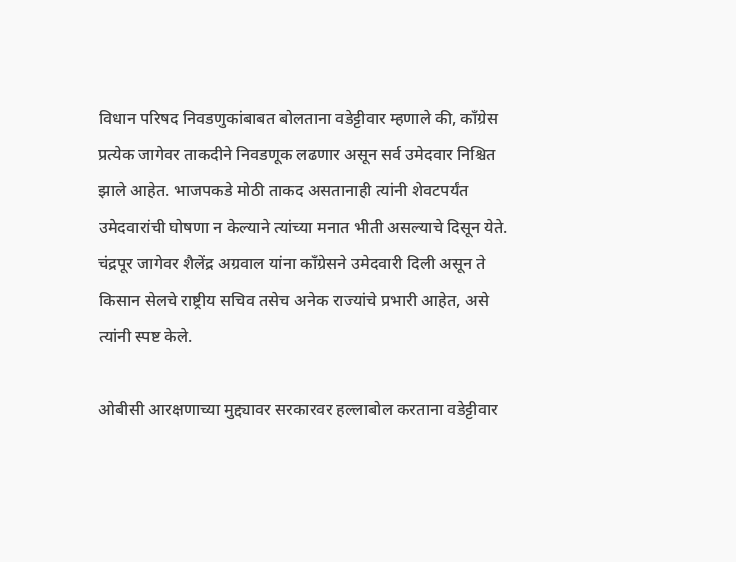विधान परिषद निवडणुकांबाबत बोलताना वडेट्टीवार म्हणाले की, काँग्रेस प्रत्येक जागेवर ताकदीने निवडणूक लढणार असून सर्व उमेदवार निश्चित झाले आहेत. भाजपकडे मोठी ताकद असतानाही त्यांनी शेवटपर्यंत उमेदवारांची घोषणा न केल्याने त्यांच्या मनात भीती असल्याचे दिसून येते. चंद्रपूर जागेवर शैलेंद्र अग्रवाल यांना काँग्रेसने उमेदवारी दिली असून ते किसान सेलचे राष्ट्रीय सचिव तसेच अनेक राज्यांचे प्रभारी आहेत, असे त्यांनी स्पष्ट केले.

ओबीसी आरक्षणाच्या मुद्द्यावर सरकारवर हल्लाबोल करताना वडेट्टीवार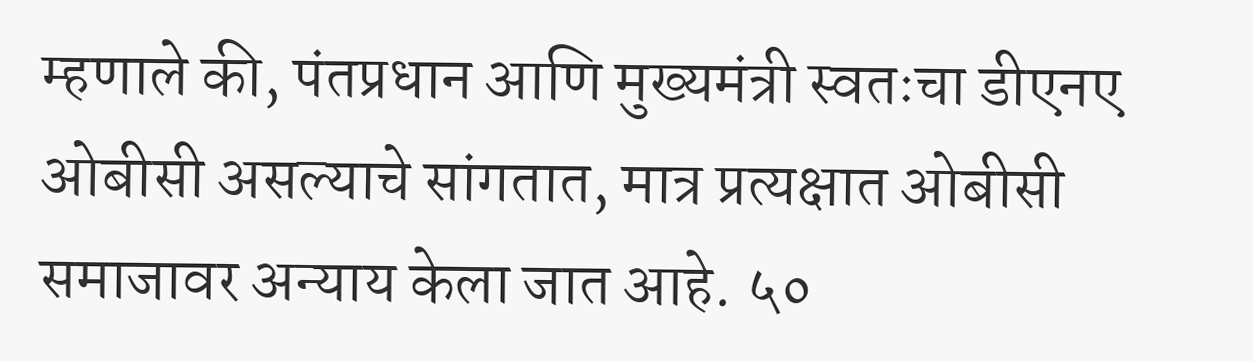म्हणाले की, पंतप्रधान आणि मुख्यमंत्री स्वतःचा डीएनए ओबीसी असल्याचे सांगतात, मात्र प्रत्यक्षात ओबीसी समाजावर अन्याय केला जात आहे. ५०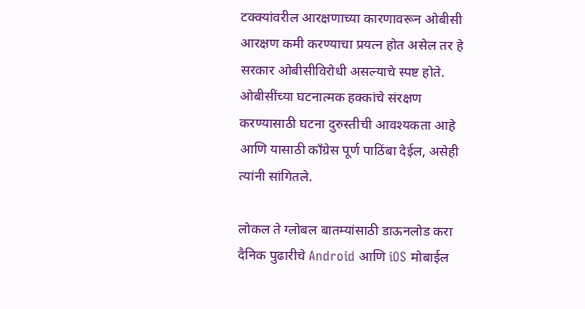टक्क्यांवरील आरक्षणाच्या कारणावरून ओबीसी आरक्षण कमी करण्याचा प्रयत्न होत असेल तर हे सरकार ओबीसीविरोधी असल्याचे स्पष्ट होते. ओबीसींच्या घटनात्मक हक्कांचे संरक्षण करण्यासाठी घटना दुरुस्तीची आवश्यकता आहे आणि यासाठी काँग्रेस पूर्ण पाठिंबा देईल, असेही त्यांनी सांगितले.

लोकल ते ग्लोबल बातम्यांसाठी डाऊनलोड करा दैनिक पुढारीचे Android आणि iOS मोबाईल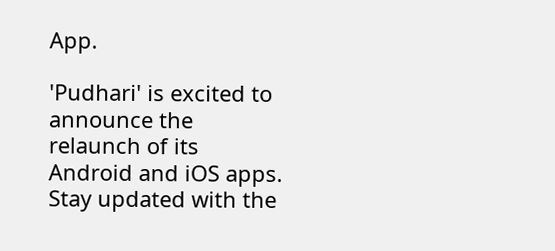App.

'Pudhari' is excited to announce the relaunch of its Android and iOS apps. Stay updated with the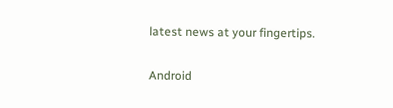latest news at your fingertips.

Android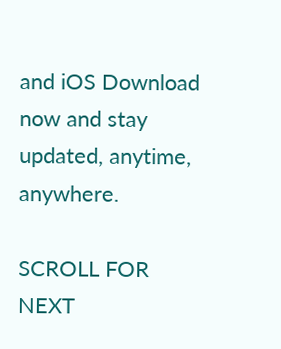and iOS Download now and stay updated, anytime, anywhere.

SCROLL FOR NEXT